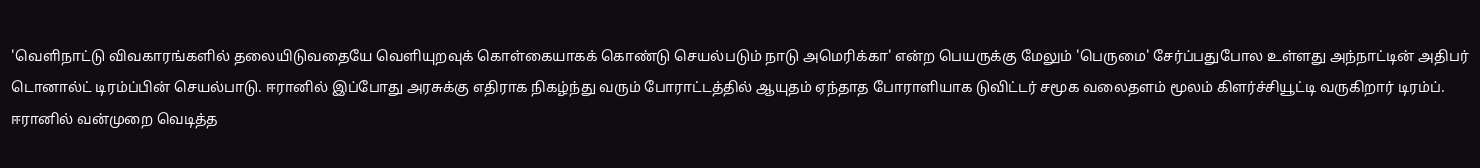'வெளிநாட்டு விவகாரங்களில் தலையிடுவதையே வெளியுறவுக் கொள்கையாகக் கொண்டு செயல்படும் நாடு அமெரிக்கா' என்ற பெயருக்கு மேலும் 'பெருமை' சேர்ப்பதுபோல உள்ளது அந்நாட்டின் அதிபர் டொனால்ட் டிரம்ப்பின் செயல்பாடு. ஈரானில் இப்போது அரசுக்கு எதிராக நிகழ்ந்து வரும் போராட்டத்தில் ஆயுதம் ஏந்தாத போராளியாக டுவிட்டர் சமூக வலைதளம் மூலம் கிளர்ச்சியூட்டி வருகிறார் டிரம்ப்.
ஈரானில் வன்முறை வெடித்த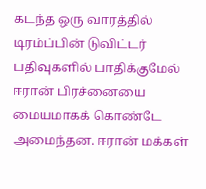கடந்த ஒரு வாரத்தில் டிரம்ப்பின் டுவிட்டர் பதிவுகளில் பாதிக்குமேல் ஈரான் பிரச்னையை மையமாகக் கொண்டே அமைந்தன. ஈரான் மக்கள்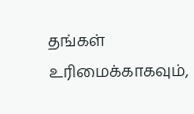தங்கள் உரிமைக்காகவும்,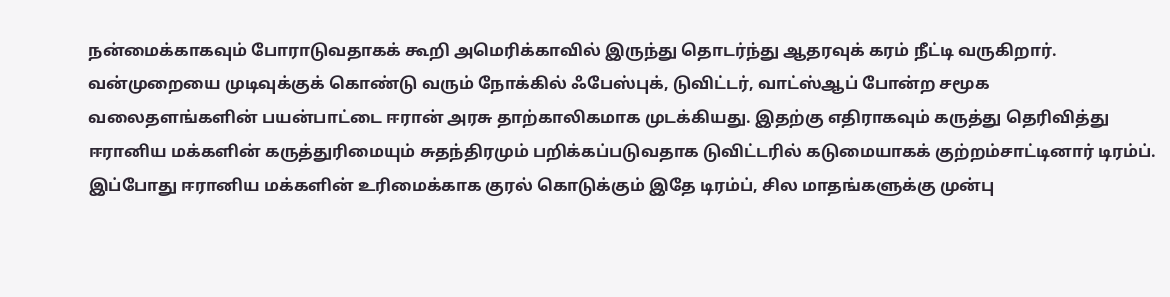நன்மைக்காகவும் போராடுவதாகக் கூறி அமெரிக்காவில் இருந்து தொடர்ந்து ஆதரவுக் கரம் நீட்டி வருகிறார்.
வன்முறையை முடிவுக்குக் கொண்டு வரும் நோக்கில் ஃபேஸ்புக், டுவிட்டர், வாட்ஸ்ஆப் போன்ற சமூக வலைதளங்களின் பயன்பாட்டை ஈரான் அரசு தாற்காலிகமாக முடக்கியது. இதற்கு எதிராகவும் கருத்து தெரிவித்து ஈரானிய மக்களின் கருத்துரிமையும் சுதந்திரமும் பறிக்கப்படுவதாக டுவிட்டரில் கடுமையாகக் குற்றம்சாட்டினார் டிரம்ப்.
இப்போது ஈரானிய மக்களின் உரிமைக்காக குரல் கொடுக்கும் இதே டிரம்ப், சில மாதங்களுக்கு முன்பு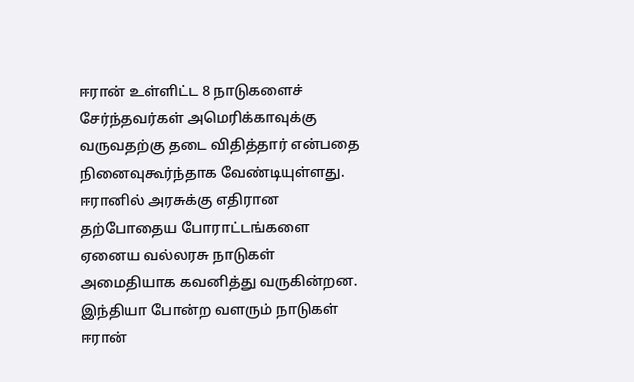ஈரான் உள்ளிட்ட 8 நாடுகளைச் சேர்ந்தவர்கள் அமெரிக்காவுக்கு வருவதற்கு தடை விதித்தார் என்பதை நினைவுகூர்ந்தாக வேண்டியுள்ளது.
ஈரானில் அரசுக்கு எதிரான தற்போதைய போராட்டங்களை ஏனைய வல்லரசு நாடுகள் அமைதியாக கவனித்து வருகின்றன. இந்தியா போன்ற வளரும் நாடுகள் ஈரான்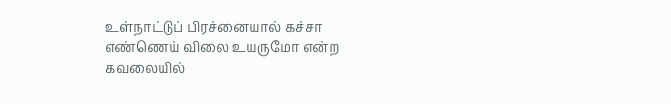உள்நாட்டுப் பிரச்னையால் கச்சா எண்ணெய் விலை உயருமோ என்ற கவலையில்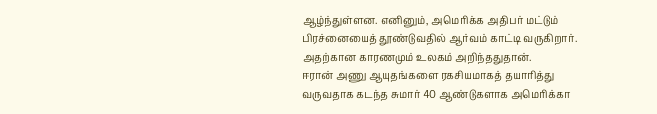ஆழ்ந்துள்ளன. எனினும், அமெரிக்க அதிபர் மட்டும் பிரச்னையைத் தூண்டுவதில் ஆர்வம் காட்டி வருகிறார். அதற்கான காரணமும் உலகம் அறிந்ததுதான்.
ஈரான் அணு ஆயுதங்களை ரகசியமாகத் தயாரித்து வருவதாக கடந்த சுமார் 40 ஆண்டுகளாக அமெரிக்கா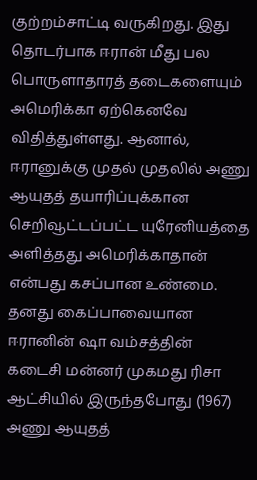குற்றம்சாட்டி வருகிறது. இது தொடர்பாக ஈரான் மீது பல பொருளாதாரத் தடைகளையும் அமெரிக்கா ஏற்கெனவே விதித்துள்ளது. ஆனால், ஈரானுக்கு முதல் முதலில் அணு ஆயுதத் தயாரிப்புக்கான செறிவூட்டப்பட்ட யுரேனியத்தை அளித்தது அமெரிக்காதான் என்பது கசப்பான உண்மை.
தனது கைப்பாவையான ஈரானின் ஷா வம்சத்தின் கடைசி மன்னர் முகமது ரிசா ஆட்சியில் இருந்தபோது (1967) அணு ஆயுதத்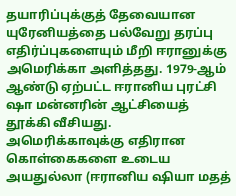தயாரிப்புக்குத் தேவையான யுரேனியத்தை பல்வேறு தரப்பு எதிர்ப்புகளையும் மீறி ஈரானுக்கு அமெரிக்கா அளித்தது. 1979-ஆம் ஆண்டு ஏற்பட்ட ஈரானிய புரட்சி ஷா மன்னரின் ஆட்சியைத் தூக்கி வீசியது.
அமெரிக்காவுக்கு எதிரான கொள்கைகளை உடைய அயதுல்லா (ஈரானிய ஷியா மதத்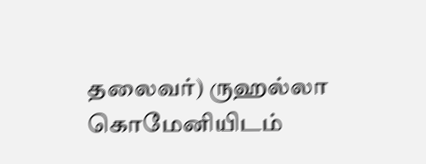தலைவர்) ருஹல்லா கொமேனியிடம்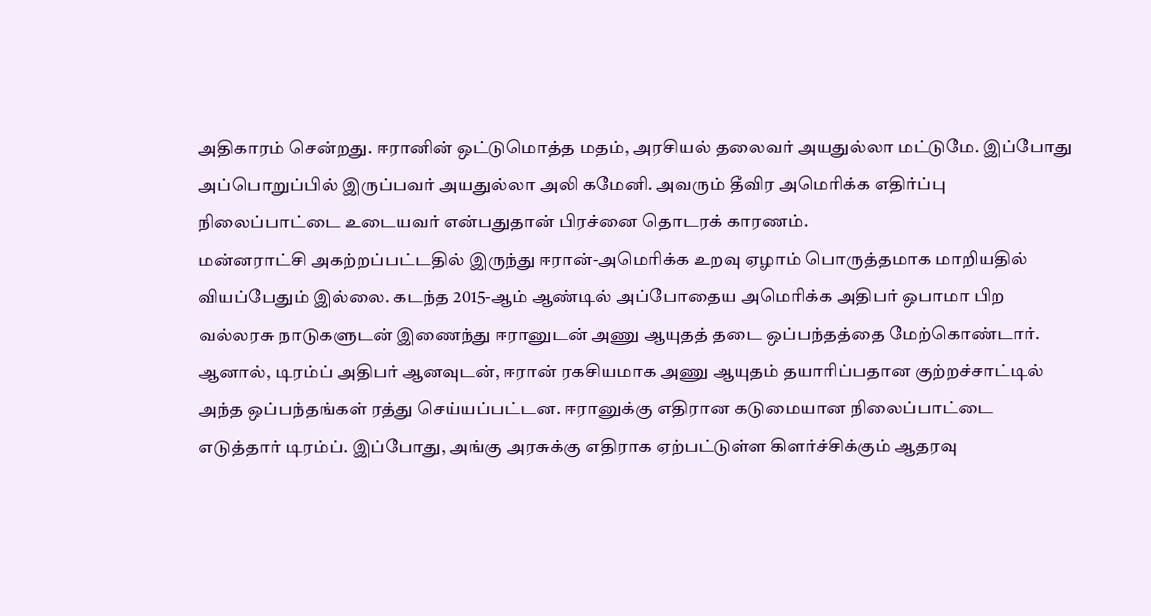அதிகாரம் சென்றது. ஈரானின் ஒட்டுமொத்த மதம், அரசியல் தலைவர் அயதுல்லா மட்டுமே. இப்போது அப்பொறுப்பில் இருப்பவர் அயதுல்லா அலி கமேனி. அவரும் தீவிர அமெரிக்க எதிர்ப்பு நிலைப்பாட்டை உடையவர் என்பதுதான் பிரச்னை தொடரக் காரணம்.
மன்னராட்சி அகற்றப்பட்டதில் இருந்து ஈரான்-அமெரிக்க உறவு ஏழாம் பொருத்தமாக மாறியதில் வியப்பேதும் இல்லை. கடந்த 2015-ஆம் ஆண்டில் அப்போதைய அமெரிக்க அதிபர் ஒபாமா பிற வல்லரசு நாடுகளுடன் இணைந்து ஈரானுடன் அணு ஆயுதத் தடை ஒப்பந்தத்தை மேற்கொண்டார். ஆனால், டிரம்ப் அதிபர் ஆனவுடன், ஈரான் ரகசியமாக அணு ஆயுதம் தயாரிப்பதான குற்றச்சாட்டில் அந்த ஒப்பந்தங்கள் ரத்து செய்யப்பட்டன. ஈரானுக்கு எதிரான கடுமையான நிலைப்பாட்டை எடுத்தார் டிரம்ப். இப்போது, அங்கு அரசுக்கு எதிராக ஏற்பட்டுள்ள கிளர்ச்சிக்கும் ஆதரவு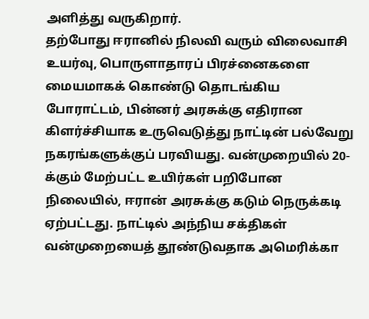அளித்து வருகிறார்.
தற்போது ஈரானில் நிலவி வரும் விலைவாசி உயர்வு, பொருளாதாரப் பிரச்னைகளை மையமாகக் கொண்டு தொடங்கிய போராட்டம், பின்னர் அரசுக்கு எதிரான கிளர்ச்சியாக உருவெடுத்து நாட்டின் பல்வேறு நகரங்களுக்குப் பரவியது. வன்முறையில் 20-க்கும் மேற்பட்ட உயிர்கள் பறிபோன நிலையில், ஈரான் அரசுக்கு கடும் நெருக்கடி ஏற்பட்டது. நாட்டில் அந்நிய சக்திகள் வன்முறையைத் தூண்டுவதாக அமெரிக்கா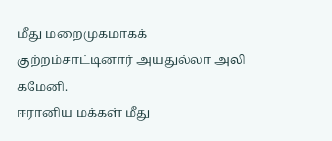மீது மறைமுகமாகக் குற்றம்சாட்டினார் அயதுல்லா அலி கமேனி.
ஈரானிய மக்கள் மீது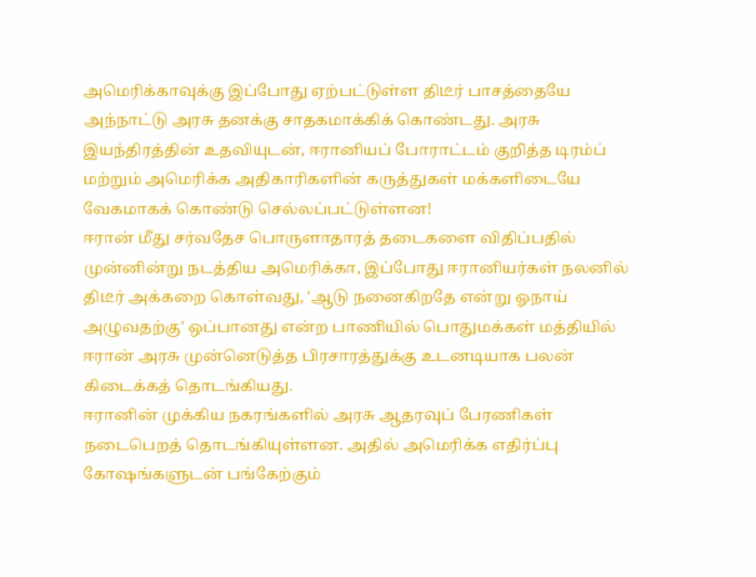அமெரிக்காவுக்கு இப்போது ஏற்பட்டுள்ள திடீர் பாசத்தையே அந்நாட்டு அரசு தனக்கு சாதகமாக்கிக் கொண்டது. அரசு இயந்திரத்தின் உதவியுடன், ஈரானியப் போராட்டம் குறித்த டிரம்ப் மற்றும் அமெரிக்க அதிகாரிகளின் கருத்துகள் மக்களிடையே வேகமாகக் கொண்டு செல்லப்பட்டுள்ளன!
ஈரான் மீது சர்வதேச பொருளாதாரத் தடைகளை விதிப்பதில் முன்னின்று நடத்திய அமெரிக்கா, இப்போது ஈரானியர்கள் நலனில் திடீர் அக்கறை கொள்வது, 'ஆடு நனைகிறதே என்று ஓநாய் அழுவதற்கு' ஒப்பானது என்ற பாணியில் பொதுமக்கள் மத்தியில் ஈரான் அரசு முன்னெடுத்த பிரசாரத்துக்கு உடனடியாக பலன் கிடைக்கத் தொடங்கியது.
ஈரானின் முக்கிய நகரங்களில் அரசு ஆதரவுப் பேரணிகள் நடைபெறத் தொடங்கியுள்ளன. அதில் அமெரிக்க எதிர்ப்பு கோஷங்களுடன் பங்கேற்கும்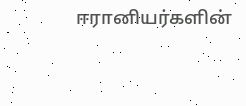ஈரானியர்களின்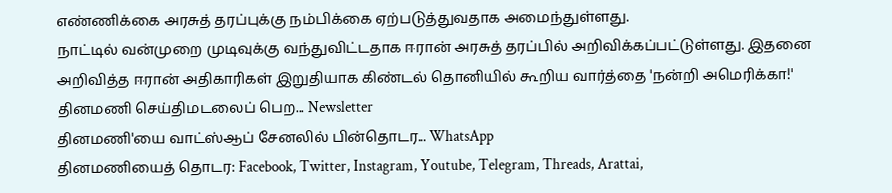எண்ணிக்கை அரசுத் தரப்புக்கு நம்பிக்கை ஏற்படுத்துவதாக அமைந்துள்ளது.
நாட்டில் வன்முறை முடிவுக்கு வந்துவிட்டதாக ஈரான் அரசுத் தரப்பில் அறிவிக்கப்பட்டுள்ளது. இதனை அறிவித்த ஈரான் அதிகாரிகள் இறுதியாக கிண்டல் தொனியில் கூறிய வார்த்தை 'நன்றி அமெரிக்கா!'
தினமணி செய்திமடலைப் பெற... Newsletter
தினமணி'யை வாட்ஸ்ஆப் சேனலில் பின்தொடர... WhatsApp
தினமணியைத் தொடர: Facebook, Twitter, Instagram, Youtube, Telegram, Threads, Arattai,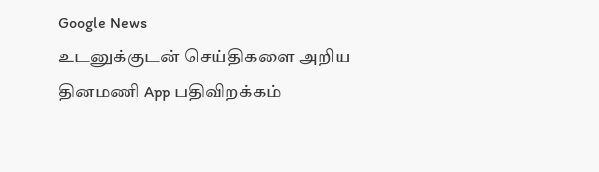Google News
உடனுக்குடன் செய்திகளை அறிய தினமணி App பதிவிறக்கம்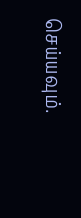செய்யவும்.